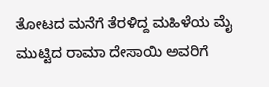ತೋಟದ ಮನೆಗೆ ತೆರಳಿದ್ದ ಮಹಿಳೆಯ ಮೈ ಮುಟ್ಟಿದ ರಾಮಾ ದೇಸಾಯಿ ಅವರಿಗೆ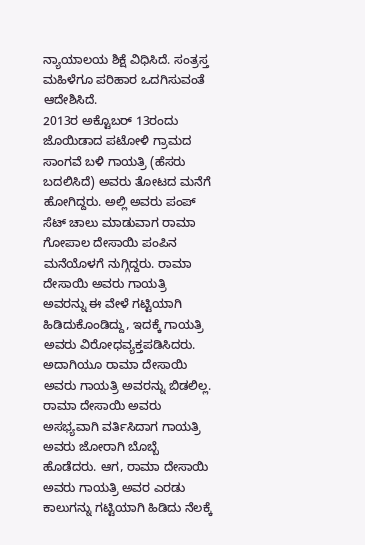ನ್ಯಾಯಾಲಯ ಶಿಕ್ಷೆ ವಿಧಿಸಿದೆ. ಸಂತ್ರಸ್ತ ಮಹಿಳೆಗೂ ಪರಿಹಾರ ಒದಗಿಸುವಂತೆ ಆದೇಶಿಸಿದೆ.
2013ರ ಅಕ್ಟೊಬರ್ 13ರಂದು ಜೊಯಿಡಾದ ಪಟೋಳಿ ಗ್ರಾಮದ ಸಾಂಗವೆ ಬಳಿ ಗಾಯತ್ರಿ (ಹೆಸರು ಬದಲಿಸಿದೆ) ಅವರು ತೋಟದ ಮನೆಗೆ ಹೋಗಿದ್ದರು. ಅಲ್ಲಿ ಅವರು ಪಂಪ್ ಸೆಟ್ ಚಾಲು ಮಾಡುವಾಗ ರಾಮಾ ಗೋಪಾಲ ದೇಸಾಯಿ ಪಂಪಿನ ಮನೆಯೊಳಗೆ ನುಗ್ಗಿದ್ದರು. ರಾಮಾ ದೇಸಾಯಿ ಅವರು ಗಾಯತ್ರಿ ಅವರನ್ನು ಈ ವೇಳೆ ಗಟ್ಟಿಯಾಗಿ ಹಿಡಿದುಕೊಂಡಿದ್ದು, ಇದಕ್ಕೆ ಗಾಯತ್ರಿ ಅವರು ವಿರೋಧವ್ಯಕ್ತಪಡಿಸಿದರು. ಅದಾಗಿಯೂ ರಾಮಾ ದೇಸಾಯಿ ಅವರು ಗಾಯತ್ರಿ ಅವರನ್ನು ಬಿಡಲಿಲ್ಲ.
ರಾಮಾ ದೇಸಾಯಿ ಅವರು ಅಸಭ್ಯವಾಗಿ ವರ್ತಿಸಿದಾಗ ಗಾಯತ್ರಿ ಅವರು ಜೋರಾಗಿ ಬೊಬ್ಬೆ ಹೊಡೆದರು. ಆಗ, ರಾಮಾ ದೇಸಾಯಿ ಅವರು ಗಾಯತ್ರಿ ಅವರ ಎರಡು ಕಾಲುಗನ್ನು ಗಟ್ಟಿಯಾಗಿ ಹಿಡಿದು ನೆಲಕ್ಕೆ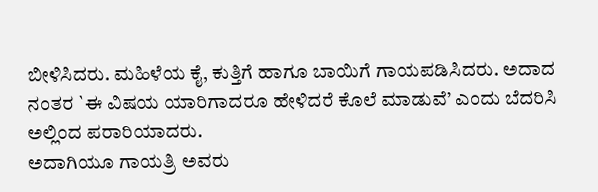ಬೀಳಿಸಿದರು. ಮಹಿಳೆಯ ಕೈ, ಕುತ್ತಿಗೆ ಹಾಗೂ ಬಾಯಿಗೆ ಗಾಯಪಡಿಸಿದರು. ಅದಾದ ನಂತರ `ಈ ವಿಷಯ ಯಾರಿಗಾದರೂ ಹೇಳಿದರೆ ಕೊಲೆ ಮಾಡುವೆ’ ಎಂದು ಬೆದರಿಸಿ ಅಲ್ಲಿಂದ ಪರಾರಿಯಾದರು.
ಅದಾಗಿಯೂ ಗಾಯತ್ರಿ ಅವರು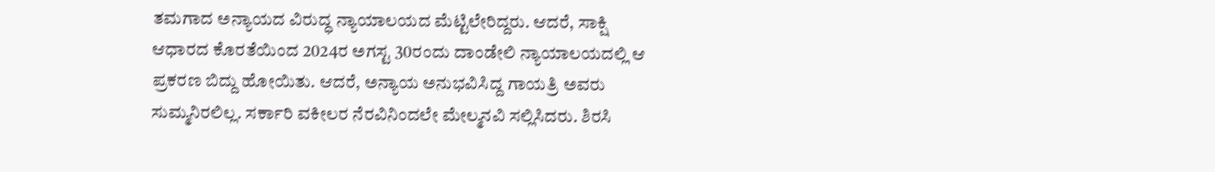ತಮಗಾದ ಅನ್ಯಾಯದ ವಿರುದ್ಧ ನ್ಯಾಯಾಲಯದ ಮೆಟ್ಟಿಲೇರಿದ್ದರು. ಆದರೆ, ಸಾಕ್ಷಿ ಆಧಾರದ ಕೊರತೆಯಿಂದ 2024ರ ಅಗಸ್ಟ 30ರಂದು ದಾಂಡೇಲಿ ನ್ಯಾಯಾಲಯದಲ್ಲಿ ಆ ಪ್ರಕರಣ ಬಿದ್ದು ಹೋಯಿತು. ಆದರೆ, ಅನ್ಯಾಯ ಅನುಭವಿಸಿದ್ದ ಗಾಯತ್ರಿ ಅವರು ಸುಮ್ಮನಿರಲಿಲ್ಲ. ಸರ್ಕಾರಿ ವಕೀಲರ ನೆರವಿನಿಂದಲೇ ಮೇಲ್ಮನವಿ ಸಲ್ಲಿಸಿದರು. ಶಿರಸಿ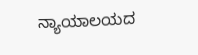ನ್ಯಾಯಾಲಯದ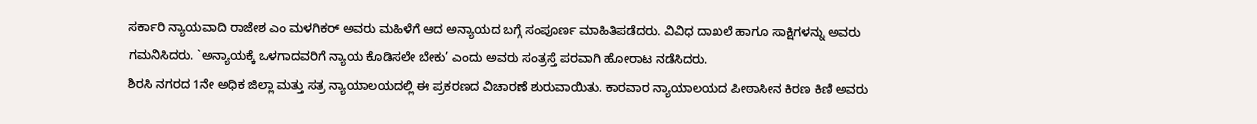ಸರ್ಕಾರಿ ನ್ಯಾಯವಾದಿ ರಾಜೇಶ ಎಂ ಮಳಗಿಕರ್ ಅವರು ಮಹಿಳೆಗೆ ಆದ ಅನ್ಯಾಯದ ಬಗ್ಗೆ ಸಂಪೂರ್ಣ ಮಾಹಿತಿಪಡೆದರು. ವಿವಿಧ ದಾಖಲೆ ಹಾಗೂ ಸಾಕ್ಷಿಗಳನ್ನು ಅವರು ಗಮನಿಸಿದರು. `ಅನ್ಯಾಯಕ್ಕೆ ಒಳಗಾದವರಿಗೆ ನ್ಯಾಯ ಕೊಡಿಸಲೇ ಬೇಕು’ ಎಂದು ಅವರು ಸಂತ್ರಸ್ತೆ ಪರವಾಗಿ ಹೋರಾಟ ನಡೆಸಿದರು.
ಶಿರಸಿ ನಗರದ 1ನೇ ಅಧಿಕ ಜಿಲ್ಲಾ ಮತ್ತು ಸತ್ರ ನ್ಯಾಯಾಲಯದಲ್ಲಿ ಈ ಪ್ರಕರಣದ ವಿಚಾರಣೆ ಶುರುವಾಯಿತು. ಕಾರವಾರ ನ್ಯಾಯಾಲಯದ ಪೀಠಾಸೀನ ಕಿರಣ ಕಿಣಿ ಅವರು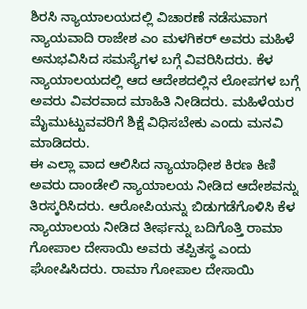ಶಿರಸಿ ನ್ಯಾಯಾಲಯದಲ್ಲಿ ವಿಚಾರಣೆ ನಡೆಸುವಾಗ ನ್ಯಾಯವಾದಿ ರಾಜೇಶ ಎಂ ಮಳಗಿಕರ್ ಅವರು ಮಹಿಳೆ ಅನುಭವಿಸಿದ ಸಮಸ್ಯೆಗಳ ಬಗ್ಗೆ ವಿವರಿಸಿದರು. ಕೆಳ ನ್ಯಾಯಾಲಯದಲ್ಲಿ ಆದ ಆದೇಶದಲ್ಲಿನ ಲೋಪಗಳ ಬಗ್ಗೆ ಅವರು ವಿವರವಾದ ಮಾಹಿತಿ ನೀಡಿದರು. ಮಹಿಳೆಯರ ಮೈಮುಟ್ಟುವವರಿಗೆ ಶಿಕ್ಷೆ ವಿಧಿಸಬೇಕು ಎಂದು ಮನವಿ ಮಾಡಿದರು.
ಈ ಎಲ್ಲಾ ವಾದ ಆಲಿಸಿದ ನ್ಯಾಯಾಧೀಶ ಕಿರಣ ಕಿಣಿ ಅವರು ದಾಂಡೇಲಿ ನ್ಯಾಯಾಲಯ ನೀಡಿದ ಆದೇಶವನ್ನು ತಿರಸ್ಕರಿಸಿದರು. ಆರೋಪಿಯನ್ನು ಬಿಡುಗಡೆಗೊಳಿಸಿ ಕೆಳ ನ್ಯಾಯಾಲಯ ನೀಡಿದ ತೀರ್ಫನ್ನು ಬದಿಗೊತ್ತಿ ರಾಮಾ ಗೋಪಾಲ ದೇಸಾಯಿ ಅವರು ತಪ್ಪಿತಸ್ಥ ಎಂದು ಘೋಷಿಸಿದರು. ರಾಮಾ ಗೋಪಾಲ ದೇಸಾಯಿ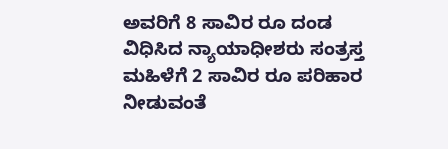ಅವರಿಗೆ 8 ಸಾವಿರ ರೂ ದಂಡ ವಿಧಿಸಿದ ನ್ಯಾಯಾಧೀಶರು ಸಂತ್ರಸ್ತ ಮಹಿಳೆಗೆ 2 ಸಾವಿರ ರೂ ಪರಿಹಾರ ನೀಡುವಂತೆ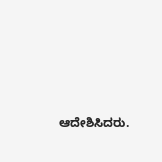ಆದೇಶಿಸಿದರು.